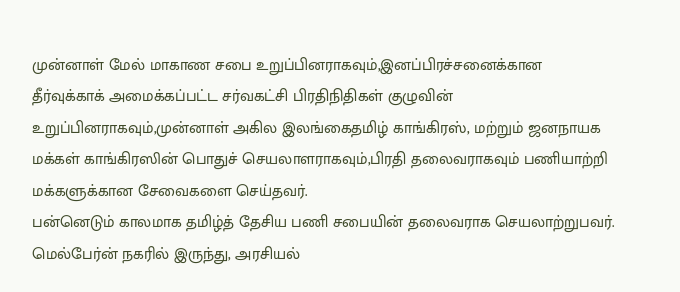முன்னாள் மேல் மாகாண சபை உறுப்பினராகவும்,இனப்பிரச்சனைக்கான தீர்வுக்காக் அமைக்கப்பட்ட சர்வகட்சி பிரதிநிதிகள் குழுவின் உறுப்பினராகவும்,முன்னாள் அகில இலங்கைதமிழ் காங்கிரஸ், மற்றும் ஜனநாயக மக்கள் காங்கிரஸின் பொதுச் செயலாளராகவும்,பிரதி தலைவராகவும் பணியாற்றி மக்களுக்கான சேவைகளை செய்தவர்.
பன்னெடும் காலமாக தமிழ்த் தேசிய பணி சபையின் தலைவராக செயலாற்றுபவர்.
மெல்பேர்ன் நகரில் இருந்து, அரசியல்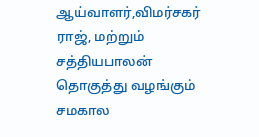ஆய்வாளர்,விமர்சகர் ராஜ், மற்றும் சத்தியபாலன் தொகுத்து வழங்கும் சமகால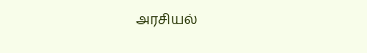அரசியல்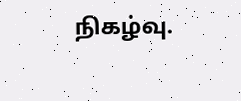நிகழ்வு.